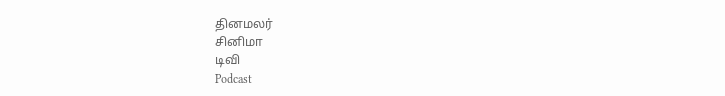தினமலர்
சினிமா
டிவி
Podcast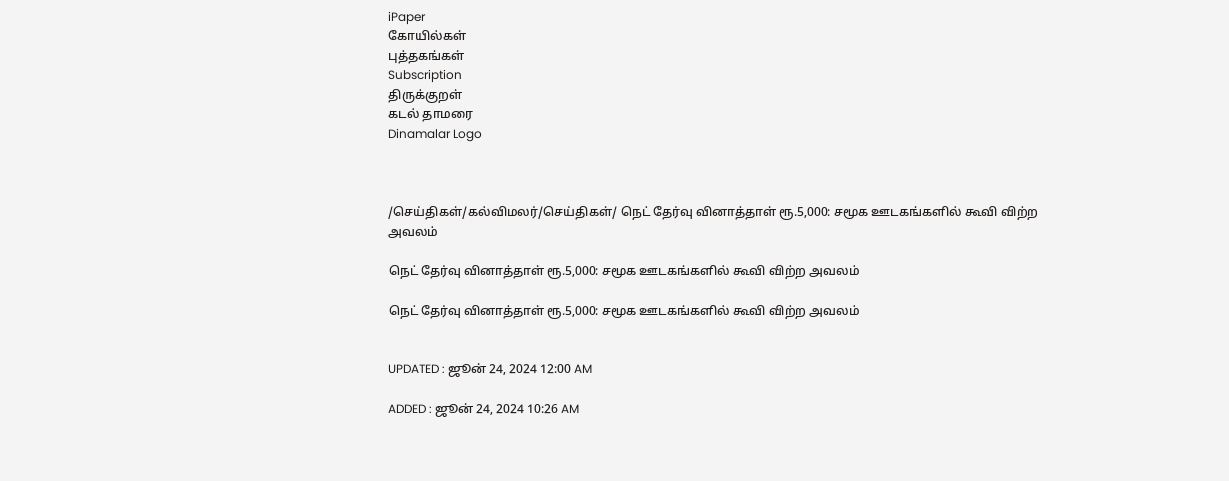iPaper
கோயில்கள்
புத்தகங்கள்
Subscription
திருக்குறள்
கடல் தாமரை
Dinamalar Logo



/செய்திகள்/கல்விமலர்/செய்திகள்/ நெட் தேர்வு வினாத்தாள் ரூ.5,000: சமூக ஊடகங்களில் கூவி விற்ற அவலம்

நெட் தேர்வு வினாத்தாள் ரூ.5,000: சமூக ஊடகங்களில் கூவி விற்ற அவலம்

நெட் தேர்வு வினாத்தாள் ரூ.5,000: சமூக ஊடகங்களில் கூவி விற்ற அவலம்


UPDATED : ஜூன் 24, 2024 12:00 AM

ADDED : ஜூன் 24, 2024 10:26 AM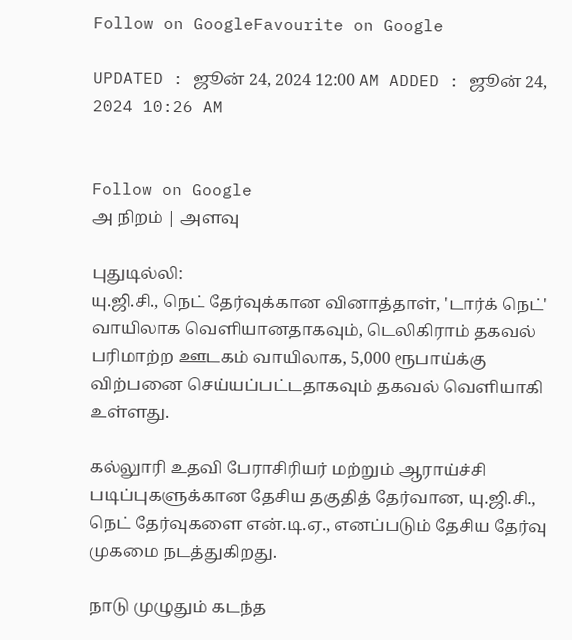Follow on GoogleFavourite on Google

UPDATED : ஜூன் 24, 2024 12:00 AM ADDED : ஜூன் 24, 2024 10:26 AM


Follow on Google
அ நிறம் | அளவு

புதுடில்லி:
யு.ஜி.சி., நெட் தேர்வுக்கான வினாத்தாள், 'டார்க் நெட்' வாயிலாக வெளியானதாகவும், டெலிகிராம் தகவல் பரிமாற்ற ஊடகம் வாயிலாக, 5,000 ரூபாய்க்கு விற்பனை செய்யப்பட்டதாகவும் தகவல் வெளியாகி உள்ளது.

கல்லுாரி உதவி பேராசிரியர் மற்றும் ஆராய்ச்சி படிப்புகளுக்கான தேசிய தகுதித் தேர்வான, யு.ஜி.சி., நெட் தேர்வுகளை என்.டி.ஏ., எனப்படும் தேசிய தேர்வு முகமை நடத்துகிறது.

நாடு முழுதும் கடந்த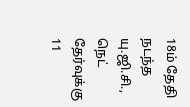18ம் தேதி நடந்த யு.ஜி.சி., நெட் தேர்வுக்கு 11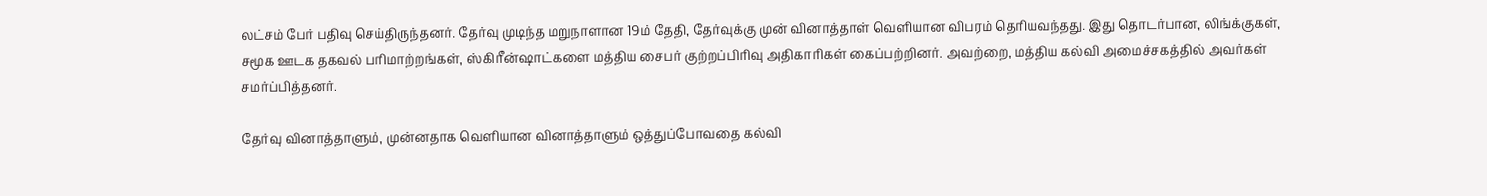லட்சம் பேர் பதிவு செய்திருந்தனர். தேர்வு முடிந்த மறுநாளான 19ம் தேதி, தேர்வுக்கு முன் வினாத்தாள் வெளியான விபரம் தெரியவந்தது. இது தொடர்பான, லிங்க்குகள், சமூக ஊடக தகவல் பரிமாற்றங்கள், ஸ்கிரீன்ஷாட்களை மத்திய சைபர் குற்றப்பிரிவு அதிகாரிகள் கைப்பற்றினர். அவற்றை, மத்திய கல்வி அமைச்சகத்தில் அவர்கள் சமர்ப்பித்தனர்.

தேர்வு வினாத்தாளும், முன்னதாக வெளியான வினாத்தாளும் ஒத்துப்போவதை கல்வி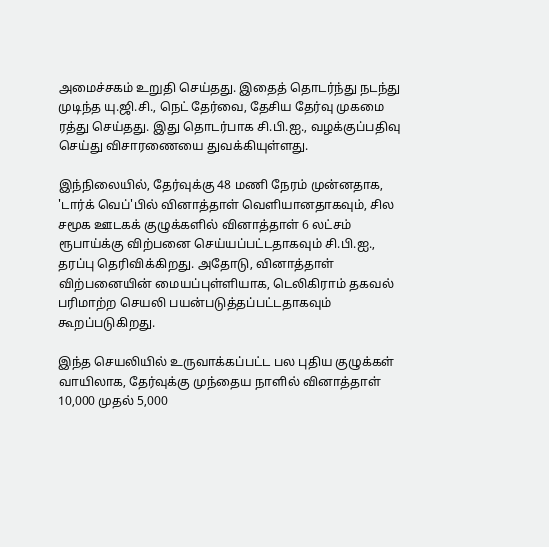அமைச்சகம் உறுதி செய்தது. இதைத் தொடர்ந்து நடந்து முடிந்த யு.ஜி.சி., நெட் தேர்வை, தேசிய தேர்வு முகமை ரத்து செய்தது. இது தொடர்பாக சி.பி.ஐ., வழக்குப்பதிவு செய்து விசாரணையை துவக்கியுள்ளது.

இந்நிலையில், தேர்வுக்கு 48 மணி நேரம் முன்னதாக, 'டார்க் வெப்'பில் வினாத்தாள் வெளியானதாகவும், சில சமூக ஊடகக் குழுக்களில் வினாத்தாள் 6 லட்சம் ரூபாய்க்கு விற்பனை செய்யப்பட்டதாகவும் சி.பி.ஐ., தரப்பு தெரிவிக்கிறது. அதோடு, வினாத்தாள் விற்பனையின் மையப்புள்ளியாக, டெலிகிராம் தகவல் பரிமாற்ற செயலி பயன்படுத்தப்பட்டதாகவும் கூறப்படுகிறது.

இந்த செயலியில் உருவாக்கப்பட்ட பல புதிய குழுக்கள் வாயிலாக, தேர்வுக்கு முந்தைய நாளில் வினாத்தாள் 10,000 முதல் 5,000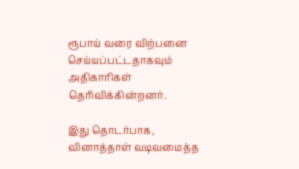ரூபாய் வரை விற்பனை செய்யப்பட்டதாகவும் அதிகாரிகள் தெரிவிக்கின்றனர்.

இது தொடர்பாக, வினாத்தாள் வடிவமைத்த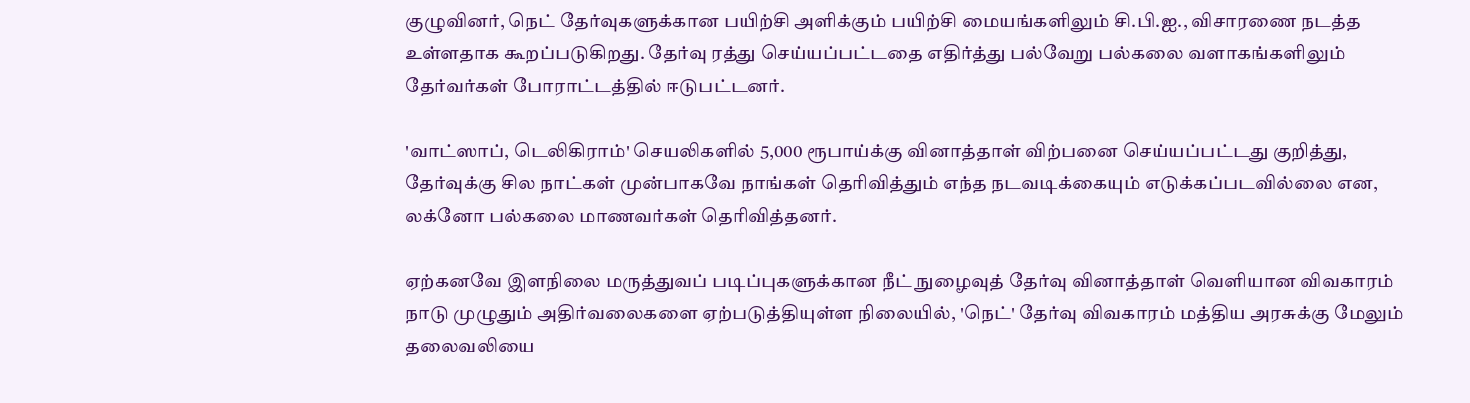குழுவினர், நெட் தேர்வுகளுக்கான பயிற்சி அளிக்கும் பயிற்சி மையங்களிலும் சி.பி.ஐ., விசாரணை நடத்த உள்ளதாக கூறப்படுகிறது. தேர்வு ரத்து செய்யப்பட்டதை எதிர்த்து பல்வேறு பல்கலை வளாகங்களிலும் தேர்வர்கள் போராட்டத்தில் ஈடுபட்டனர்.

'வாட்ஸாப், டெலிகிராம்' செயலிகளில் 5,000 ரூபாய்க்கு வினாத்தாள் விற்பனை செய்யப்பட்டது குறித்து, தேர்வுக்கு சில நாட்கள் முன்பாகவே நாங்கள் தெரிவித்தும் எந்த நடவடிக்கையும் எடுக்கப்படவில்லை என, லக்னோ பல்கலை மாணவர்கள் தெரிவித்தனர்.

ஏற்கனவே இளநிலை மருத்துவப் படிப்புகளுக்கான நீட் நுழைவுத் தேர்வு வினாத்தாள் வெளியான விவகாரம் நாடு முழுதும் அதிர்வலைகளை ஏற்படுத்தியுள்ள நிலையில், 'நெட்' தேர்வு விவகாரம் மத்திய அரசுக்கு மேலும் தலைவலியை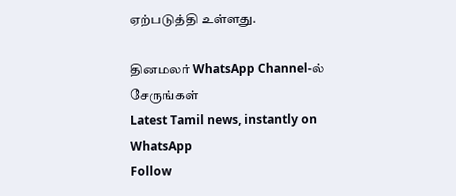ஏற்படுத்தி உள்ளது.

தினமலர் WhatsApp Channel-ல் சேருங்கள்
Latest Tamil news, instantly on WhatsApp
Follow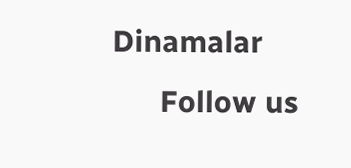Dinamalar
      Follow us